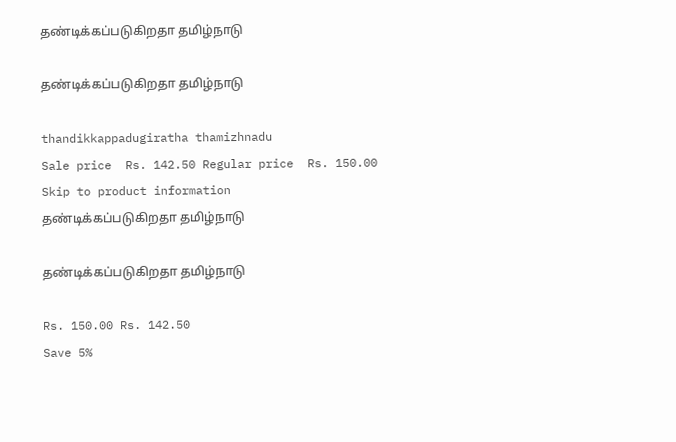தண்டிக்கப்படுகிறதா தமிழ்நாடு

தண்டிக்கப்படுகிறதா தமிழ்நாடு

thandikkappadugiratha thamizhnadu
Sale price  Rs. 142.50 Regular price  Rs. 150.00
Skip to product information
தண்டிக்கப்படுகிறதா தமிழ்நாடு

தண்டிக்கப்படுகிறதா தமிழ்நாடு

Rs. 150.00 Rs. 142.50
Save 5%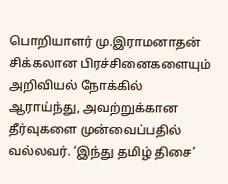பொறியாளர் மு.இராமனாதன் சிக்கலான பிரச்சினைகளையும் அறிவியல் நோக்கில் ஆராய்ந்து, அவற்றுக்கான தீர்வுகளை முன்வைப்பதில் வல்லவர். ‘இந்து தமிழ் திசை’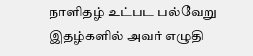நாளிதழ் உட்பட பல்வேறு இதழ்களில் அவர் எழுதி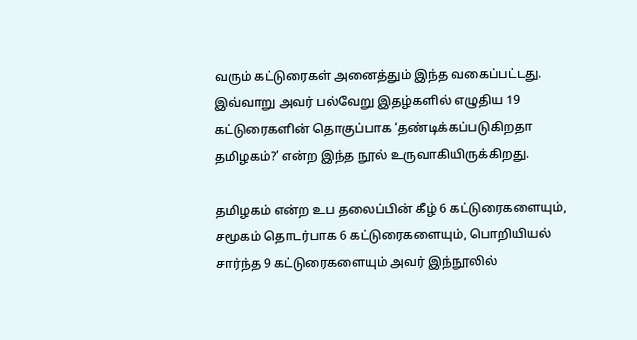வரும் கட்டுரைகள் அனைத்தும் இந்த வகைப்பட்டது. இவ்வாறு அவர் பல்வேறு இதழ்களில் எழுதிய 19 கட்டுரைகளின் தொகுப்பாக ‘தண்டிக்கப்படுகிறதா தமிழகம்?’ என்ற இந்த நூல் உருவாகியிருக்கிறது.

தமிழகம் என்ற உப தலைப்பின் கீழ் 6 கட்டுரைகளையும், சமூகம் தொடர்பாக 6 கட்டுரைகளையும், பொறியியல் சார்ந்த 9 கட்டுரைகளையும் அவர் இந்நூலில்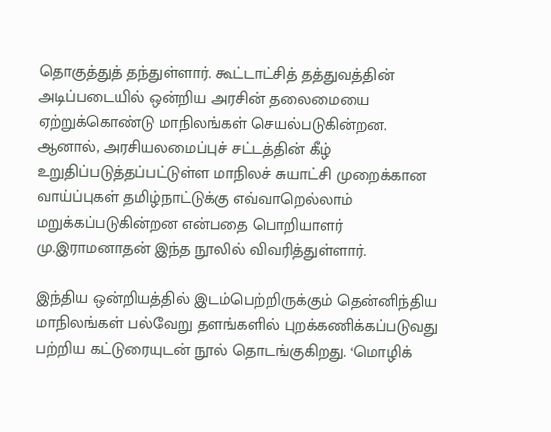தொகுத்துத் தந்துள்ளார். கூட்டாட்சித் தத்துவத்தின் அடிப்படையில் ஒன்றிய அரசின் தலைமையை ஏற்றுக்கொண்டு மாநிலங்கள் செயல்படுகின்றன. ஆனால், அரசியலமைப்புச் சட்டத்தின் கீழ் உறுதிப்படுத்தப்பட்டுள்ள மாநிலச் சுயாட்சி முறைக்கான வாய்ப்புகள் தமிழ்நாட்டுக்கு எவ்வாறெல்லாம் மறுக்கப்படுகின்றன என்பதை பொறியாளர் மு.இராமனாதன் இந்த நூலில் விவரித்துள்ளார்.

இந்திய ஒன்றியத்தில் இடம்பெற்றிருக்கும் தென்னிந்திய மாநிலங்கள் பல்வேறு தளங்களில் புறக்கணிக்கப்படுவது பற்றிய கட்டுரையுடன் நூல் தொடங்குகிறது. ‘மொழிக்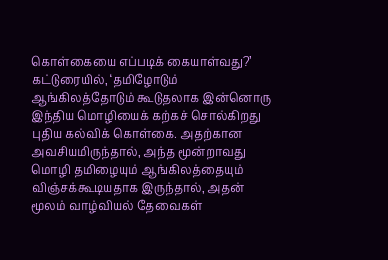கொள்கையை எப்படிக் கையாள்வது?’ கட்டுரையில், ‘தமிழோடும் ஆங்கிலத்தோடும் கூடுதலாக இன்னொரு இந்திய மொழியைக் கற்கச் சொல்கிறது புதிய கல்விக் கொள்கை. அதற்கான அவசியமிருந்தால், அந்த மூன்றாவது மொழி தமிழையும் ஆங்கிலத்தையும் விஞ்சக்கூடியதாக இருந்தால், அதன் மூலம் வாழ்வியல் தேவைகள்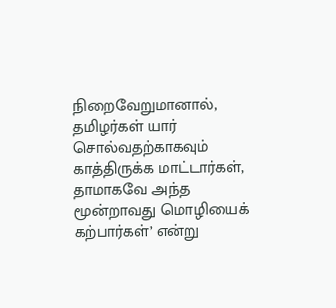நிறைவேறுமானால், தமிழர்கள் யார் சொல்வதற்காகவும் காத்திருக்க மாட்டார்கள், தாமாகவே அந்த மூன்றாவது மொழியைக் கற்பார்கள்’ என்று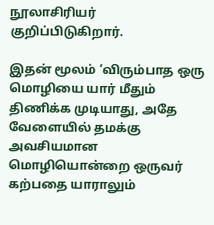நூலாசிரியர் குறிப்பிடுகிறார்.

இதன் மூலம் ‘விரும்பாத ஒரு மொழியை யார் மீதும் திணிக்க முடியாது, அதே வேளையில் தமக்கு அவசியமான மொழியொன்றை ஒருவர் கற்பதை யாராலும்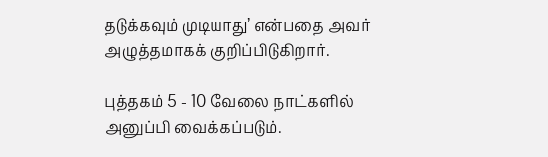தடுக்கவும் முடியாது’ என்பதை அவர் அழுத்தமாகக் குறிப்பிடுகிறார்.

புத்தகம் 5 - 10 வேலை நாட்களில் அனுப்பி வைக்கப்படும்.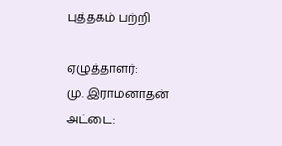புத்தகம் பற்றி

ஏழுத்தாளர்:
மு. இராமனாதன்
அட்டை: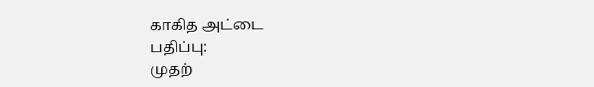காகித அட்டை
பதிப்பு:
முதற்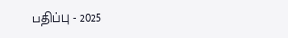பதிப்பு - 2025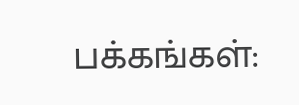பக்கங்கள்: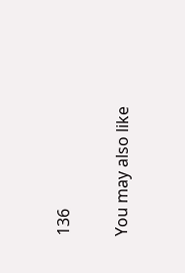136

You may also like